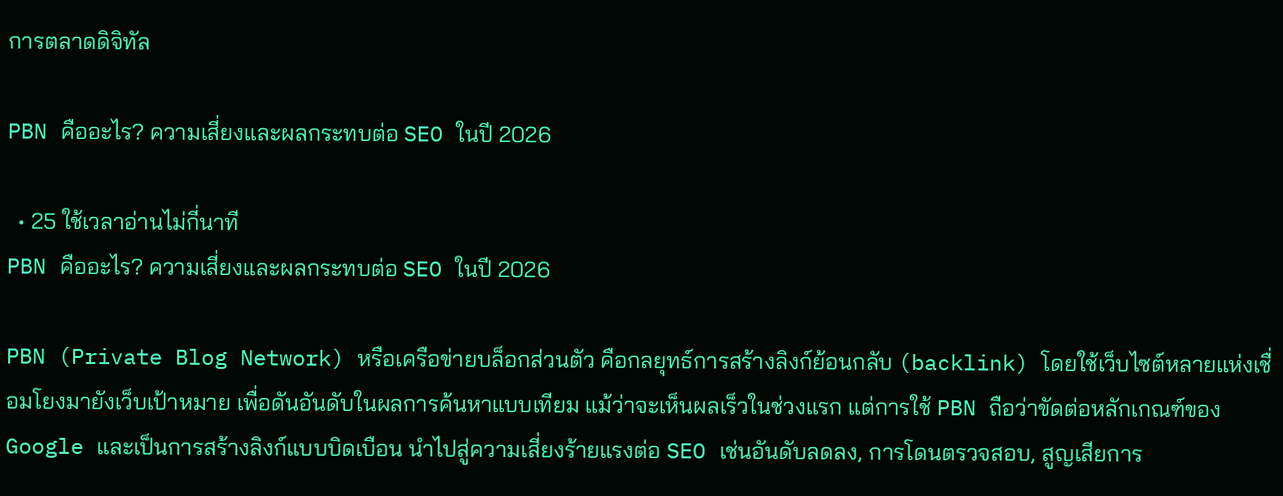การตลาดดิจิทัล

PBN คืออะไร? ความเสี่ยงและผลกระทบต่อ SEO ในปี 2026

  • 25 ใช้เวลาอ่านไม่กี่นาที
PBN คืออะไร? ความเสี่ยงและผลกระทบต่อ SEO ในปี 2026

PBN (Private Blog Network) หรือเครือข่ายบล็อกส่วนตัว คือกลยุทธ์การสร้างลิงก์ย้อนกลับ (backlink) โดยใช้เว็บไซต์หลายแห่งเชื่อมโยงมายังเว็บเป้าหมาย เพื่อดันอันดับในผลการค้นหาแบบเทียม แม้ว่าจะเห็นผลเร็วในช่วงแรก แต่การใช้ PBN ถือว่าขัดต่อหลักเกณฑ์ของ Google และเป็นการสร้างลิงก์แบบบิดเบือน นำไปสู่ความเสี่ยงร้ายแรงต่อ SEO เช่นอันดับลดลง, การโดนตรวจสอบ, สูญเสียการ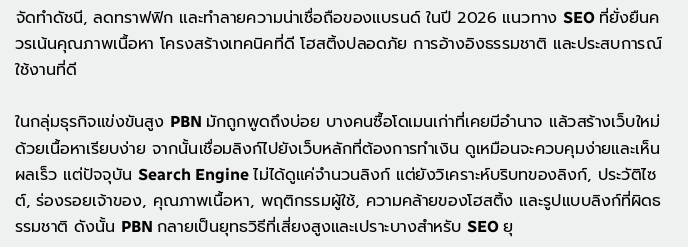จัดทำดัชนี, ลดทราฟฟิก และทำลายความน่าเชื่อถือของแบรนด์ ในปี 2026 แนวทาง SEO ที่ยั่งยืนควรเน้นคุณภาพเนื้อหา โครงสร้างเทคนิคที่ดี โฮสติ้งปลอดภัย การอ้างอิงธรรมชาติ และประสบการณ์ใช้งานที่ดี

ในกลุ่มธุรกิจแข่งขันสูง PBN มักถูกพูดถึงบ่อย บางคนซื้อโดเมนเก่าที่เคยมีอำนาจ แล้วสร้างเว็บใหม่ด้วยเนื้อหาเรียบง่าย จากนั้นเชื่อมลิงก์ไปยังเว็บหลักที่ต้องการทำเงิน ดูเหมือนจะควบคุมง่ายและเห็นผลเร็ว แต่ปัจจุบัน Search Engine ไม่ได้ดูแค่จำนวนลิงก์ แต่ยังวิเคราะห์บริบทของลิงก์, ประวัติไซต์, ร่องรอยเจ้าของ, คุณภาพเนื้อหา, พฤติกรรมผู้ใช้, ความคล้ายของโฮสติ้ง และรูปแบบลิงก์ที่ผิดธรรมชาติ ดังนั้น PBN กลายเป็นยุทธวิธีที่เสี่ยงสูงและเปราะบางสำหรับ SEO ยุ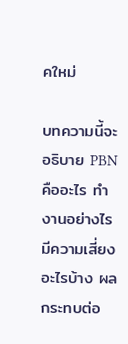คใหม่

บทความนี้จะอธิบาย PBN คืออะไร ทำงานอย่างไร มีความเสี่ยงอะไรบ้าง ผลกระทบต่อ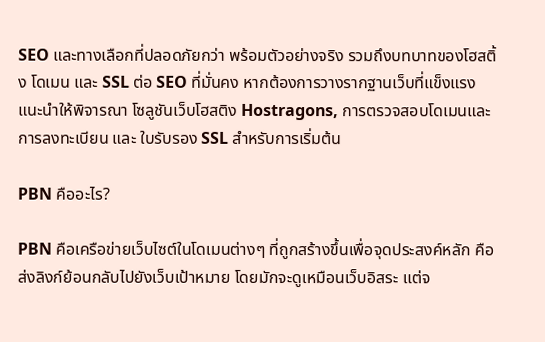SEO และทางเลือกที่ปลอดภัยกว่า พร้อมตัวอย่างจริง รวมถึงบทบาทของโฮสติ้ง โดเมน และ SSL ต่อ SEO ที่มั่นคง หากต้องการวางรากฐานเว็บที่แข็งแรง แนะนำให้พิจารณา โซลูชันเว็บโฮสติง Hostragons, การตรวจสอบโดเมนและการลงทะเบียน และ ใบรับรอง SSL สำหรับการเริ่มต้น

PBN คืออะไร?

PBN คือเครือข่ายเว็บไซต์ในโดเมนต่างๆ ที่ถูกสร้างขึ้นเพื่อจุดประสงค์หลัก คือส่งลิงก์ย้อนกลับไปยังเว็บเป้าหมาย โดยมักจะดูเหมือนเว็บอิสระ แต่จ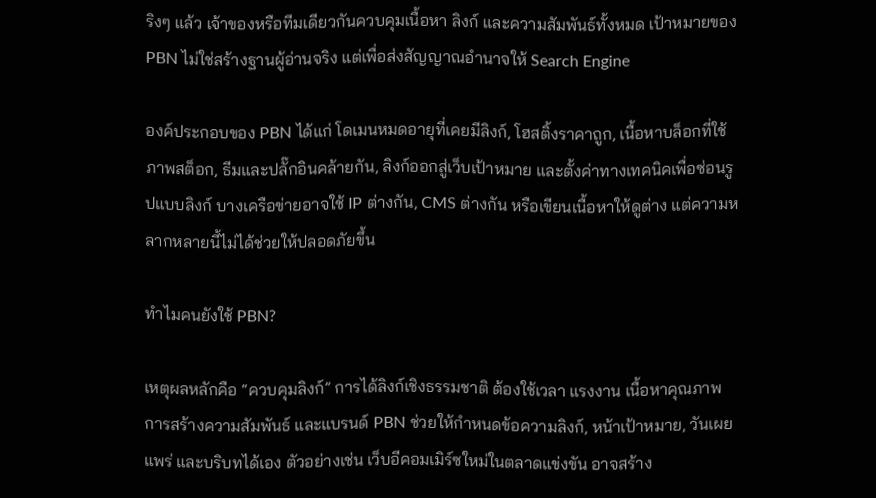ริงๆ แล้ว เจ้าของหรือทีมเดียวกันควบคุมเนื้อหา ลิงก์ และความสัมพันธ์ทั้งหมด เป้าหมายของ PBN ไม่ใช่สร้างฐานผู้อ่านจริง แต่เพื่อส่งสัญญาณอำนาจให้ Search Engine

องค์ประกอบของ PBN ได้แก่ โดเมนหมดอายุที่เคยมีลิงก์, โฮสติ้งราคาถูก, เนื้อหาบล็อกที่ใช้ภาพสต็อก, ธีมและปลั๊กอินคล้ายกัน, ลิงก์ออกสู่เว็บเป้าหมาย และตั้งค่าทางเทคนิคเพื่อซ่อนรูปแบบลิงก์ บางเครือข่ายอาจใช้ IP ต่างกัน, CMS ต่างกัน หรือเขียนเนื้อหาให้ดูต่าง แต่ความหลากหลายนี้ไม่ได้ช่วยให้ปลอดภัยขึ้น

ทำไมคนยังใช้ PBN?

เหตุผลหลักคือ “ควบคุมลิงก์” การได้ลิงก์เชิงธรรมชาติ ต้องใช้เวลา แรงงาน เนื้อหาคุณภาพ การสร้างความสัมพันธ์ และแบรนด์ PBN ช่วยให้กำหนดข้อความลิงก์, หน้าเป้าหมาย, วันเผยแพร่ และบริบทได้เอง ตัวอย่างเช่น เว็บอีคอมเมิร์ซใหม่ในตลาดแข่งขัน อาจสร้าง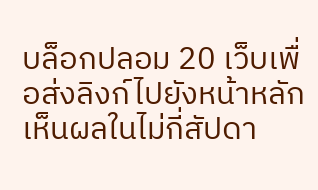บล็อกปลอม 20 เว็บเพื่อส่งลิงก์ไปยังหน้าหลัก เห็นผลในไม่กี่สัปดา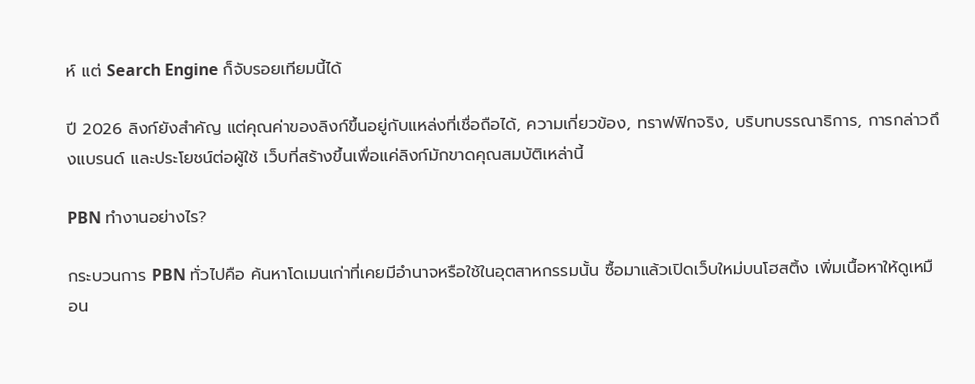ห์ แต่ Search Engine ก็จับรอยเทียมนี้ได้

ปี 2026 ลิงก์ยังสำคัญ แต่คุณค่าของลิงก์ขึ้นอยู่กับแหล่งที่เชื่อถือได้, ความเกี่ยวข้อง, ทราฟฟิกจริง, บริบทบรรณาธิการ, การกล่าวถึงแบรนด์ และประโยชน์ต่อผู้ใช้ เว็บที่สร้างขึ้นเพื่อแค่ลิงก์มักขาดคุณสมบัติเหล่านี้

PBN ทำงานอย่างไร?

กระบวนการ PBN ทั่วไปคือ ค้นหาโดเมนเก่าที่เคยมีอำนาจหรือใช้ในอุตสาหกรรมนั้น ซื้อมาแล้วเปิดเว็บใหม่บนโฮสติ้ง เพิ่มเนื้อหาให้ดูเหมือน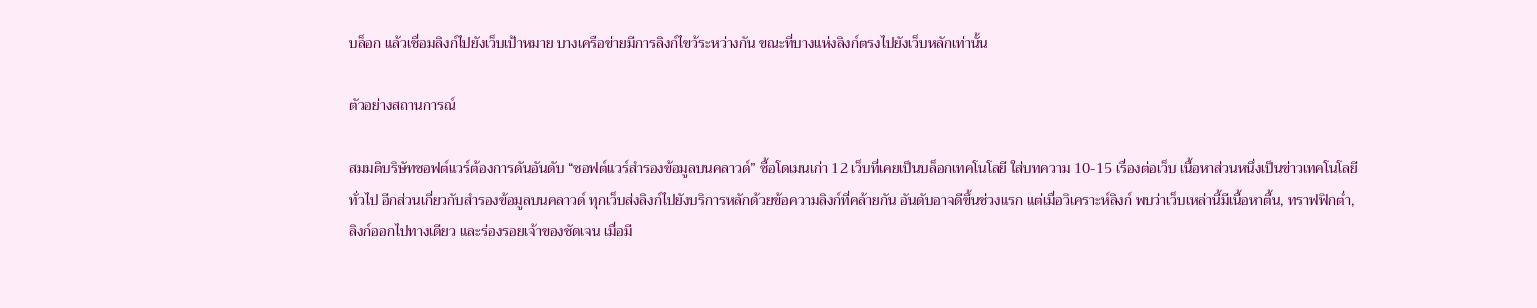บล็อก แล้วเชื่อมลิงก์ไปยังเว็บเป้าหมาย บางเครือข่ายมีการลิงก์ไขว้ระหว่างกัน ขณะที่บางแห่งลิงก์ตรงไปยังเว็บหลักเท่านั้น

ตัวอย่างสถานการณ์

สมมติบริษัทซอฟต์แวร์ต้องการดันอันดับ “ซอฟต์แวร์สำรองข้อมูลบนคลาวด์” ซื้อโดเมนเก่า 12 เว็บที่เคยเป็นบล็อกเทคโนโลยี ใส่บทความ 10-15 เรื่องต่อเว็บ เนื้อหาส่วนหนึ่งเป็นข่าวเทคโนโลยีทั่วไป อีกส่วนเกี่ยวกับสำรองข้อมูลบนคลาวด์ ทุกเว็บส่งลิงก์ไปยังบริการหลักด้วยข้อความลิงก์ที่คล้ายกัน อันดับอาจดีขึ้นช่วงแรก แต่เมื่อวิเคราะห์ลิงก์ พบว่าเว็บเหล่านี้มีเนื้อหาตื้น, ทราฟฟิกต่ำ, ลิงก์ออกไปทางเดียว และร่องรอยเจ้าของชัดเจน เมื่อมี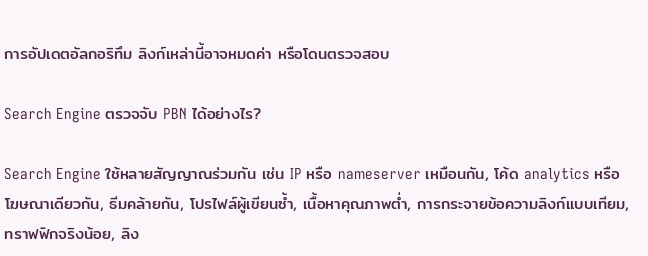การอัปเดตอัลกอริทึม ลิงก์เหล่านี้อาจหมดค่า หรือโดนตรวจสอบ

Search Engine ตรวจจับ PBN ได้อย่างไร?

Search Engine ใช้หลายสัญญาณร่วมกัน เช่น IP หรือ nameserver เหมือนกัน, โค้ด analytics หรือโฆษณาเดียวกัน, ธีมคล้ายกัน, โปรไฟล์ผู้เขียนซ้ำ, เนื้อหาคุณภาพต่ำ, การกระจายข้อความลิงก์แบบเทียม, ทราฟฟิกจริงน้อย, ลิง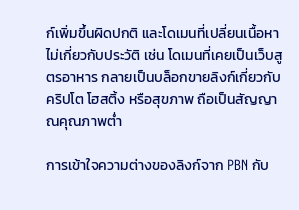ก์เพิ่มขึ้นผิดปกติ และโดเมนที่เปลี่ยนเนื้อหาไม่เกี่ยวกับประวัติ เช่น โดเมนที่เคยเป็นเว็บสูตรอาหาร กลายเป็นบล็อกขายลิงก์เกี่ยวกับคริปโต โฮสติ้ง หรือสุขภาพ ถือเป็นสัญญาณคุณภาพต่ำ

การเข้าใจความต่างของลิงก์จาก PBN กับ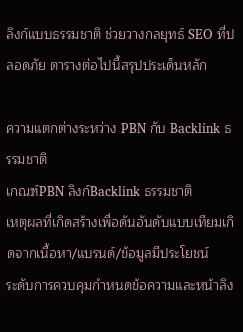ลิงก์แบบธรรมชาติ ช่วยวางกลยุทธ์ SEO ที่ปลอดภัย ตารางต่อไปนี้สรุปประเด็นหลัก

ความแตกต่างระหว่าง PBN กับ Backlink ธรรมชาติ
เกณฑ์PBN ลิงก์Backlink ธรรมชาติ
เหตุผลที่เกิดสร้างเพื่อดันอันดับแบบเทียมเกิดจากเนื้อหา/แบรนด์/ข้อมูลมีประโยชน์
ระดับการควบคุมกำหนดข้อความและหน้าลิง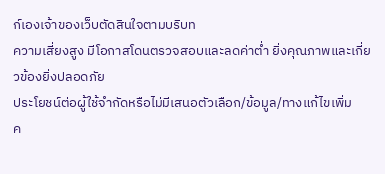ก์เองเจ้าของเว็บตัดสินใจตามบริบท
ความเสี่ยงสูง มีโอกาสโดนตรวจสอบและลดค่าต่ำ ยิ่งคุณภาพและเกี่ยวข้องยิ่งปลอดภัย
ประโยชน์ต่อผู้ใช้จำกัดหรือไม่มีเสนอตัวเลือก/ข้อมูล/ทางแก้ไขเพิ่ม
ค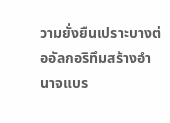วามยั่งยืนเปราะบางต่ออัลกอริทึมสร้างอำนาจแบร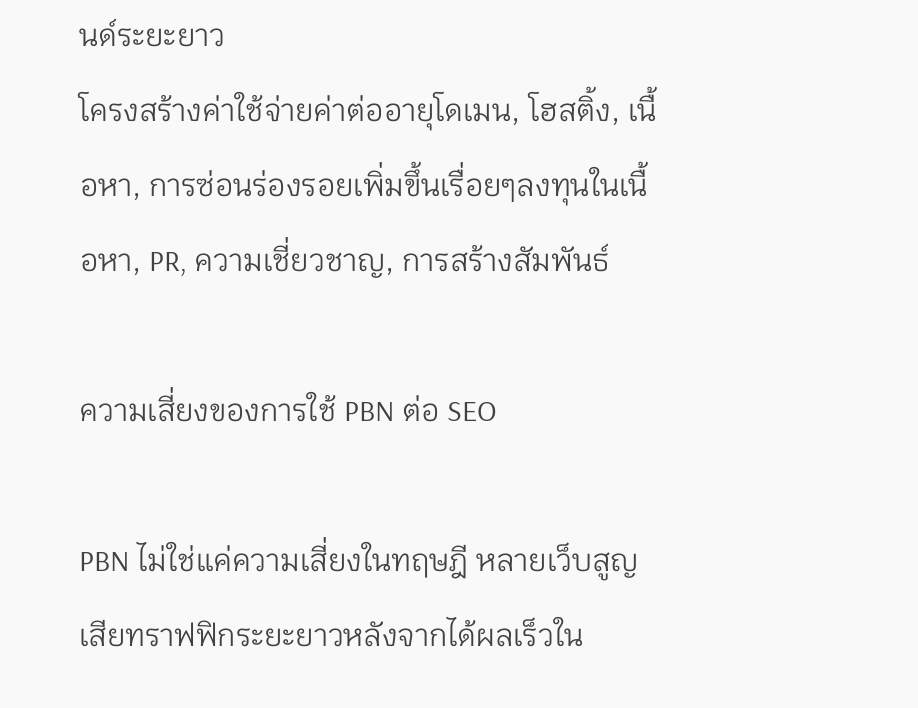นด์ระยะยาว
โครงสร้างค่าใช้จ่ายค่าต่ออายุโดเมน, โฮสติ้ง, เนื้อหา, การซ่อนร่องรอยเพิ่มขึ้นเรื่อยๆลงทุนในเนื้อหา, PR, ความเชี่ยวชาญ, การสร้างสัมพันธ์

ความเสี่ยงของการใช้ PBN ต่อ SEO

PBN ไม่ใช่แค่ความเสี่ยงในทฤษฎี หลายเว็บสูญเสียทราฟฟิกระยะยาวหลังจากได้ผลเร็วใน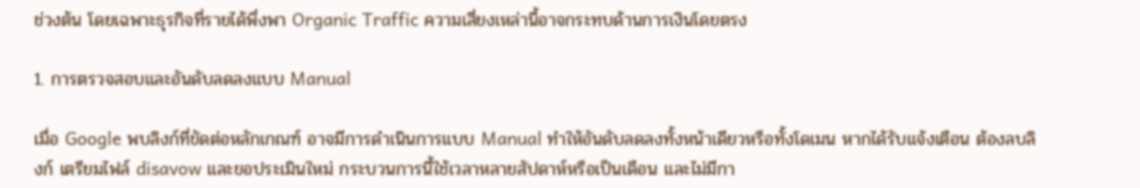ช่วงต้น โดยเฉพาะธุรกิจที่รายได้พึ่งพา Organic Traffic ความเสี่ยงเหล่านี้อาจกระทบด้านการเงินโดยตรง

1. การตรวจสอบและอันดับลดลงแบบ Manual

เมื่อ Google พบลิงก์ที่ขัดต่อหลักเกณฑ์ อาจมีการดำเนินการแบบ Manual ทำให้อันดับลดลงทั้งหน้าเดียวหรือทั้งโดเมน หากได้รับแจ้งเตือน ต้องลบลิงก์ เตรียมไฟล์ disavow และขอประเมินใหม่ กระบวนการนี้ใช้เวลาหลายสัปดาห์หรือเป็นเดือน และไม่มีกา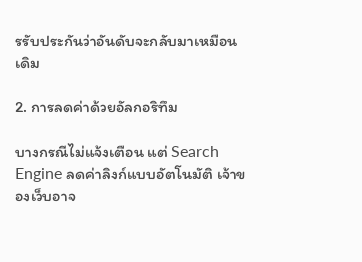รรับประกันว่าอันดับจะกลับมาเหมือนเดิม

2. การลดค่าด้วยอัลกอริทึม

บางกรณีไม่แจ้งเตือน แต่ Search Engine ลดค่าลิงก์แบบอัตโนมัติ เจ้าของเว็บอาจ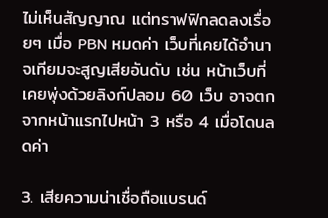ไม่เห็นสัญญาณ แต่ทราฟฟิกลดลงเรื่อยๆ เมื่อ PBN หมดค่า เว็บที่เคยได้อำนาจเทียมจะสูญเสียอันดับ เช่น หน้าเว็บที่เคยพุ่งด้วยลิงก์ปลอม 60 เว็บ อาจตกจากหน้าแรกไปหน้า 3 หรือ 4 เมื่อโดนลดค่า

3. เสียความน่าเชื่อถือแบรนด์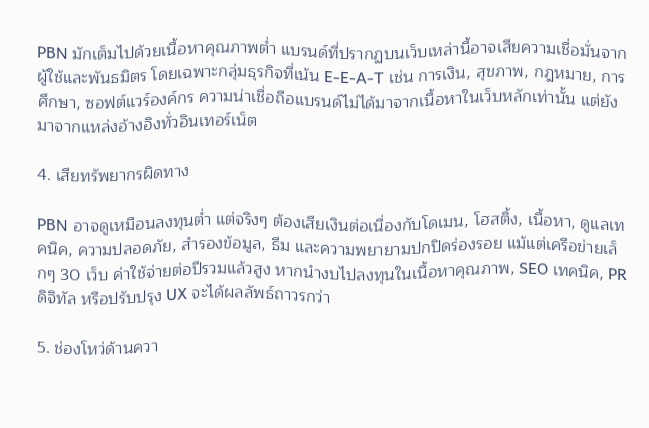PBN มักเต็มไปด้วยเนื้อหาคุณภาพต่ำ แบรนด์ที่ปรากฏบนเว็บเหล่านี้อาจเสียความเชื่อมั่นจากผู้ใช้และพันธมิตร โดยเฉพาะกลุ่มธุรกิจที่เน้น E-E-A-T เช่น การเงิน, สุขภาพ, กฎหมาย, การศึกษา, ซอฟต์แวร์องค์กร ความน่าเชื่อถือแบรนด์ไม่ได้มาจากเนื้อหาในเว็บหลักเท่านั้น แต่ยังมาจากแหล่งอ้างอิงทั่วอินเทอร์เน็ต

4. เสียทรัพยากรผิดทาง

PBN อาจดูเหมือนลงทุนต่ำ แต่จริงๆ ต้องเสียเงินต่อเนื่องกับโดเมน, โฮสติ้ง, เนื้อหา, ดูแลเทคนิค, ความปลอดภัย, สำรองข้อมูล, ธีม และความพยายามปกปิดร่องรอย แม้แต่เครือข่ายเล็กๆ 30 เว็บ ค่าใช้จ่ายต่อปีรวมแล้วสูง หากนำงบไปลงทุนในเนื้อหาคุณภาพ, SEO เทคนิค, PR ดิจิทัล หรือปรับปรุง UX จะได้ผลลัพธ์ถาวรกว่า

5. ช่องโหว่ด้านควา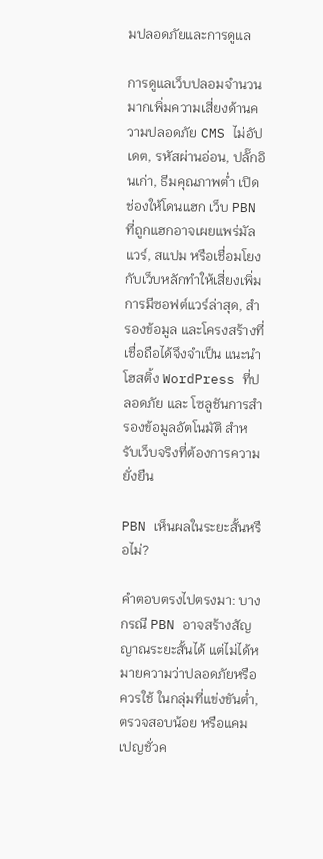มปลอดภัยและการดูแล

การดูแลเว็บปลอมจำนวนมากเพิ่มความเสี่ยงด้านความปลอดภัย CMS ไม่อัปเดต, รหัสผ่านอ่อน, ปลั๊กอินเก่า, ธีมคุณภาพต่ำ เปิดช่องให้โดนแฮก เว็บ PBN ที่ถูกแฮกอาจเผยแพร่มัลแวร์, สแปม หรือเชื่อมโยงกับเว็บหลักทำให้เสี่ยงเพิ่ม การมีซอฟต์แวร์ล่าสุด, สำรองข้อมูล และโครงสร้างที่เชื่อถือได้จึงจำเป็น แนะนำ โฮสติ้ง WordPress ที่ปลอดภัย และ โซลูชันการสำรองข้อมูลอัตโนมัติ สำหรับเว็บจริงที่ต้องการความยั่งยืน

PBN เห็นผลในระยะสั้นหรือไม่?

คำตอบตรงไปตรงมา: บางกรณี PBN อาจสร้างสัญญาณระยะสั้นได้ แต่ไม่ได้หมายความว่าปลอดภัยหรือควรใช้ ในกลุ่มที่แข่งขันต่ำ, ตรวจสอบน้อย หรือแคมเปญชั่วค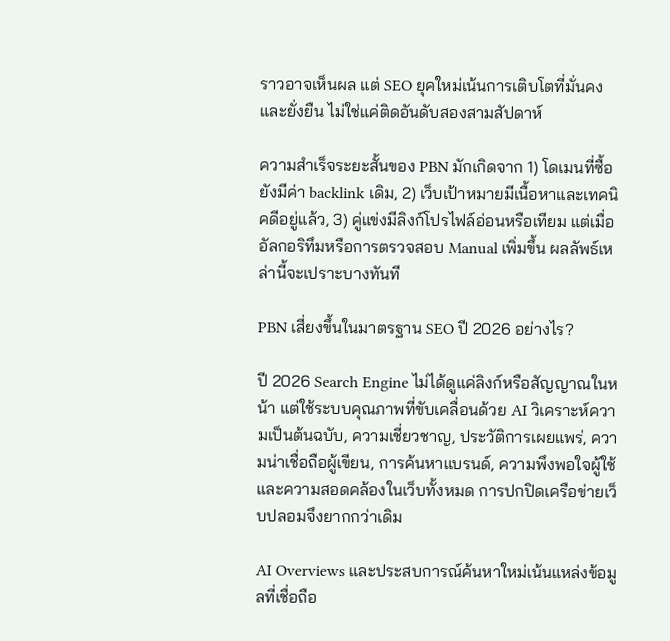ราวอาจเห็นผล แต่ SEO ยุคใหม่เน้นการเติบโตที่มั่นคงและยั่งยืน ไม่ใช่แค่ติดอันดับสองสามสัปดาห์

ความสำเร็จระยะสั้นของ PBN มักเกิดจาก 1) โดเมนที่ซื้อยังมีค่า backlink เดิม, 2) เว็บเป้าหมายมีเนื้อหาและเทคนิคดีอยู่แล้ว, 3) คู่แข่งมีลิงก์โปรไฟล์อ่อนหรือเทียม แต่เมื่ออัลกอริทึมหรือการตรวจสอบ Manual เพิ่มขึ้น ผลลัพธ์เหล่านี้จะเปราะบางทันที

PBN เสี่ยงขึ้นในมาตรฐาน SEO ปี 2026 อย่างไร?

ปี 2026 Search Engine ไม่ได้ดูแค่ลิงก์หรือสัญญาณในหน้า แต่ใช้ระบบคุณภาพที่ขับเคลื่อนด้วย AI วิเคราะห์ความเป็นต้นฉบับ, ความเชี่ยวชาญ, ประวัติการเผยแพร่, ความน่าเชื่อถือผู้เขียน, การค้นหาแบรนด์, ความพึงพอใจผู้ใช้ และความสอดคล้องในเว็บทั้งหมด การปกปิดเครือข่ายเว็บปลอมจึงยากกว่าเดิม

AI Overviews และประสบการณ์ค้นหาใหม่เน้นแหล่งข้อมูลที่เชื่อถือ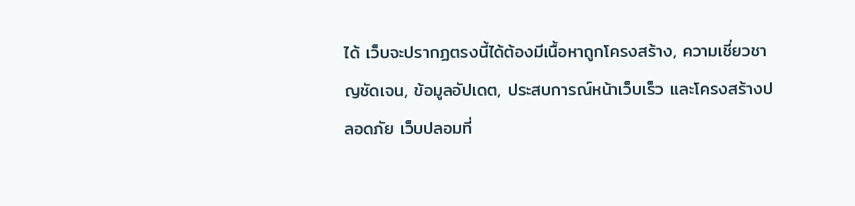ได้ เว็บจะปรากฏตรงนี้ได้ต้องมีเนื้อหาถูกโครงสร้าง, ความเชี่ยวชาญชัดเจน, ข้อมูลอัปเดต, ประสบการณ์หน้าเว็บเร็ว และโครงสร้างปลอดภัย เว็บปลอมที่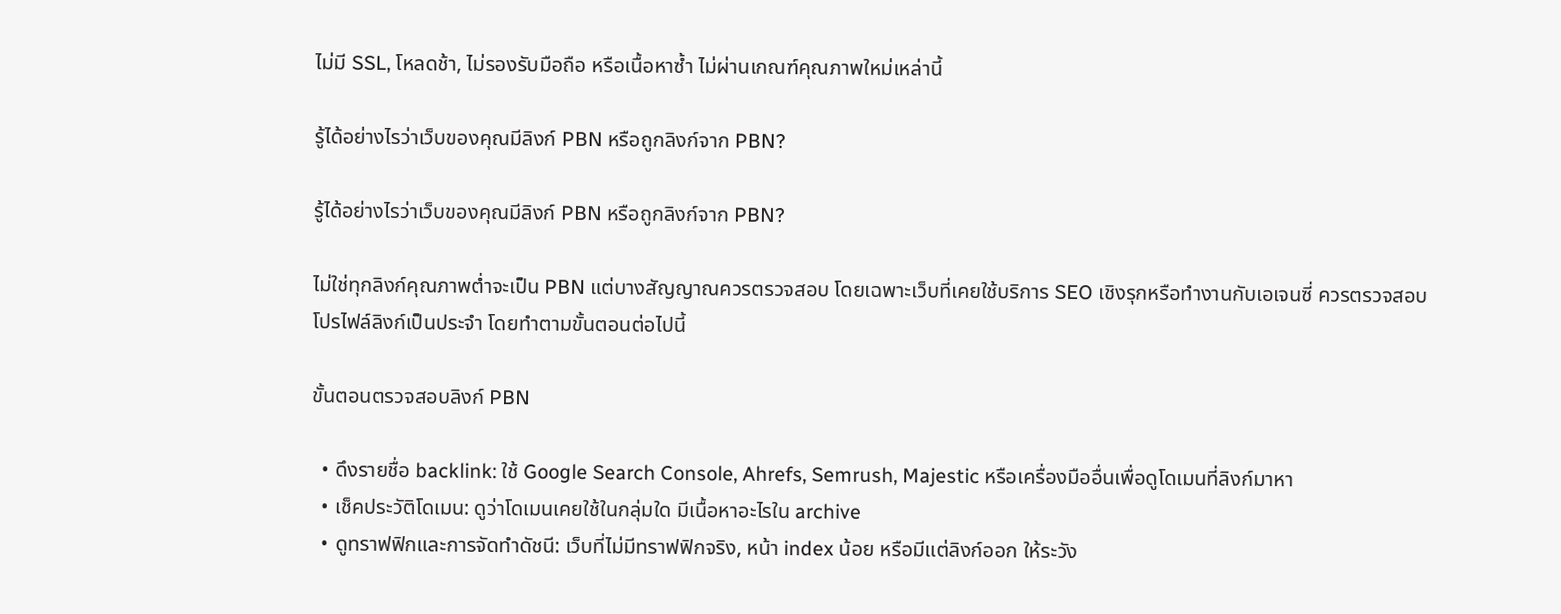ไม่มี SSL, โหลดช้า, ไม่รองรับมือถือ หรือเนื้อหาซ้ำ ไม่ผ่านเกณฑ์คุณภาพใหม่เหล่านี้

รู้ได้อย่างไรว่าเว็บของคุณมีลิงก์ PBN หรือถูกลิงก์จาก PBN?

รู้ได้อย่างไรว่าเว็บของคุณมีลิงก์ PBN หรือถูกลิงก์จาก PBN?

ไม่ใช่ทุกลิงก์คุณภาพต่ำจะเป็น PBN แต่บางสัญญาณควรตรวจสอบ โดยเฉพาะเว็บที่เคยใช้บริการ SEO เชิงรุกหรือทำงานกับเอเจนซี่ ควรตรวจสอบโปรไฟล์ลิงก์เป็นประจำ โดยทำตามขั้นตอนต่อไปนี้

ขั้นตอนตรวจสอบลิงก์ PBN

  • ดึงรายชื่อ backlink: ใช้ Google Search Console, Ahrefs, Semrush, Majestic หรือเครื่องมืออื่นเพื่อดูโดเมนที่ลิงก์มาหา
  • เช็คประวัติโดเมน: ดูว่าโดเมนเคยใช้ในกลุ่มใด มีเนื้อหาอะไรใน archive
  • ดูทราฟฟิกและการจัดทำดัชนี: เว็บที่ไม่มีทราฟฟิกจริง, หน้า index น้อย หรือมีแต่ลิงก์ออก ให้ระวัง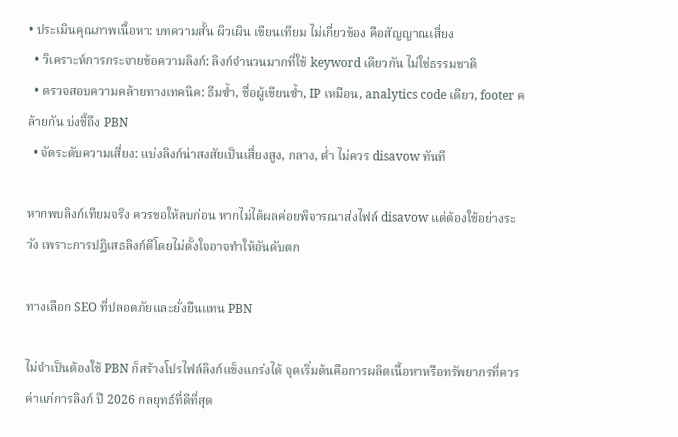• ประเมินคุณภาพเนื้อหา: บทความสั้น ผิวเผิน เขียนเทียม ไม่เกี่ยวข้อง คือสัญญาณเสี่ยง
  • วิเคราะห์การกระจายข้อความลิงก์: ลิงก์จำนวนมากที่ใช้ keyword เดียวกัน ไม่ใช่ธรรมชาติ
  • ตรวจสอบความคล้ายทางเทคนิค: ธีมซ้ำ, ชื่อผู้เขียนซ้ำ, IP เหมือน, analytics code เดียว, footer คล้ายกัน บ่งชี้ถึง PBN
  • จัดระดับความเสี่ยง: แบ่งลิงก์น่าสงสัยเป็นเสี่ยงสูง, กลาง, ต่ำ ไม่ควร disavow ทันที

หากพบลิงก์เทียมจริง ควรขอให้ลบก่อน หากไม่ได้ผลค่อยพิจารณาส่งไฟล์ disavow แต่ต้องใช้อย่างระวัง เพราะการปฏิเสธลิงก์ดีโดยไม่ตั้งใจอาจทำให้อันดับตก

ทางเลือก SEO ที่ปลอดภัยและยั่งยืนแทน PBN

ไม่จำเป็นต้องใช้ PBN ก็สร้างโปรไฟล์ลิงก์แข็งแกร่งได้ จุดเริ่มต้นคือการผลิตเนื้อหาหรือทรัพยากรที่ควรค่าแก่การลิงก์ ปี 2026 กลยุทธ์ที่ดีที่สุด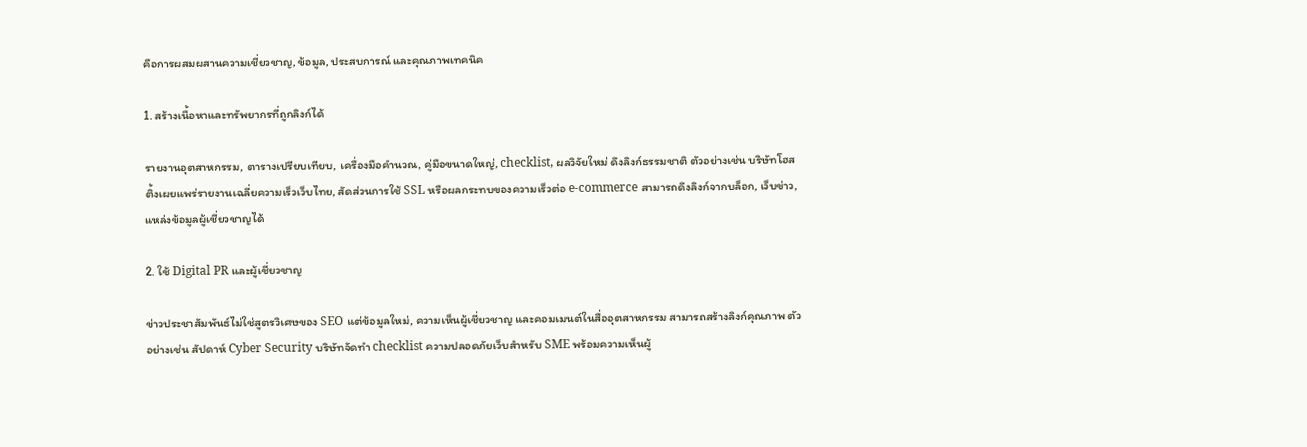คือการผสมผสานความเชี่ยวชาญ, ข้อมูล, ประสบการณ์ และคุณภาพเทคนิค

1. สร้างเนื้อหาและทรัพยากรที่ถูกลิงก์ได้

รายงานอุตสาหกรรม, ตารางเปรียบเทียบ, เครื่องมือคำนวณ, คู่มือขนาดใหญ่, checklist, ผลวิจัยใหม่ ดึงลิงก์ธรรมชาติ ตัวอย่างเช่น บริษัทโฮสติ้งเผยแพร่รายงานเฉลี่ยความเร็วเว็บไทย, สัดส่วนการใช้ SSL หรือผลกระทบของความเร็วต่อ e-commerce สามารถดึงลิงก์จากบล็อก, เว็บข่าว, แหล่งข้อมูลผู้เชี่ยวชาญได้

2. ใช้ Digital PR และผู้เชี่ยวชาญ

ข่าวประชาสัมพันธ์ไม่ใช่สูตรวิเศษของ SEO แต่ข้อมูลใหม่, ความเห็นผู้เชี่ยวชาญ และคอมเมนต์ในสื่ออุตสาหกรรม สามารถสร้างลิงก์คุณภาพ ตัวอย่างเช่น สัปดาห์ Cyber Security บริษัทจัดทำ checklist ความปลอดภัยเว็บสำหรับ SME พร้อมความเห็นผู้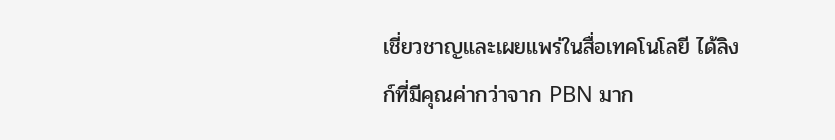เชี่ยวชาญและเผยแพร่ในสื่อเทคโนโลยี ได้ลิงก์ที่มีคุณค่ากว่าจาก PBN มาก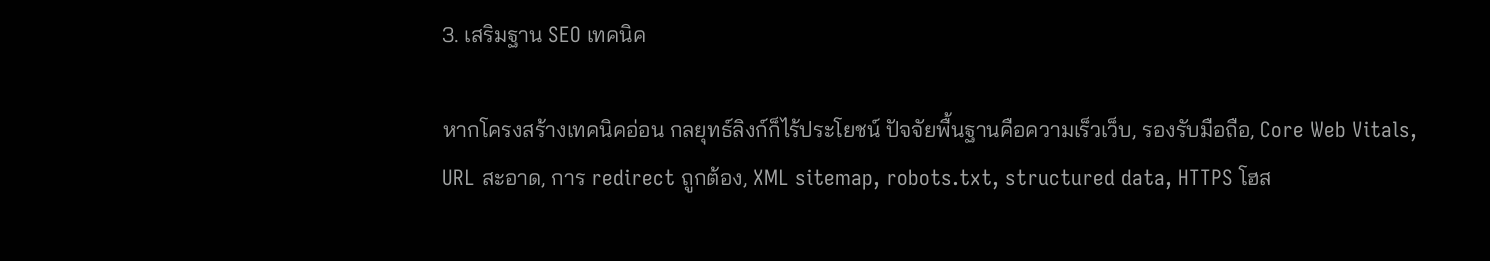3. เสริมฐาน SEO เทคนิค

หากโครงสร้างเทคนิคอ่อน กลยุทธ์ลิงก์ก็ไร้ประโยชน์ ปัจจัยพื้นฐานคือความเร็วเว็บ, รองรับมือถือ, Core Web Vitals, URL สะอาด, การ redirect ถูกต้อง, XML sitemap, robots.txt, structured data, HTTPS โฮส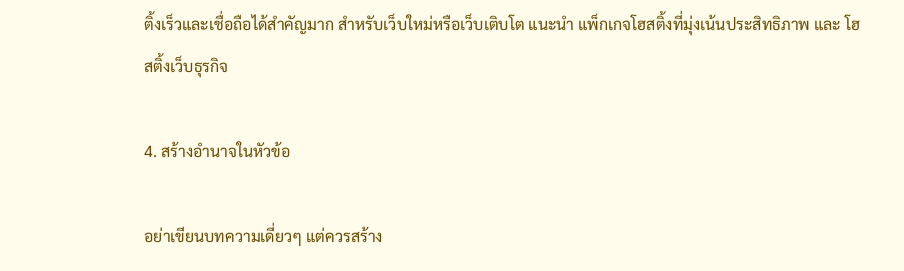ติ้งเร็วและเชื่อถือได้สำคัญมาก สำหรับเว็บใหม่หรือเว็บเติบโต แนะนำ แพ็กเกจโฮสติ้งที่มุ่งเน้นประสิทธิภาพ และ โฮสติ้งเว็บธุรกิจ

4. สร้างอำนาจในหัวข้อ

อย่าเขียนบทความเดี่ยวๆ แต่ควรสร้าง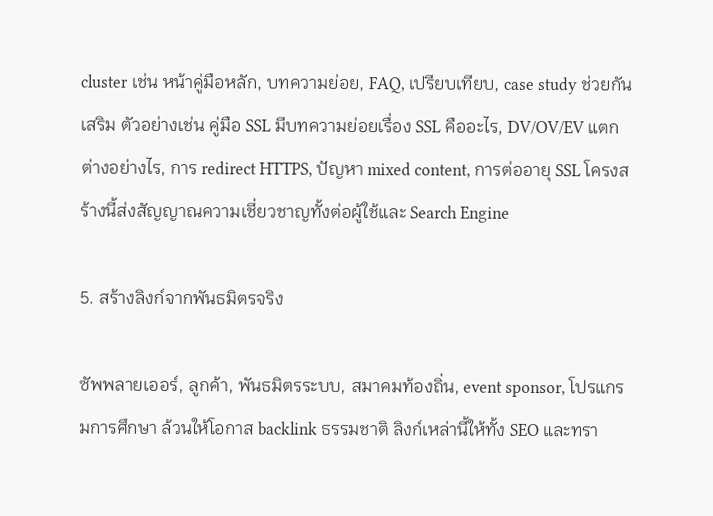cluster เช่น หน้าคู่มือหลัก, บทความย่อย, FAQ, เปรียบเทียบ, case study ช่วยกันเสริม ตัวอย่างเช่น คู่มือ SSL มีบทความย่อยเรื่อง SSL คืออะไร, DV/OV/EV แตกต่างอย่างไร, การ redirect HTTPS, ปัญหา mixed content, การต่ออายุ SSL โครงสร้างนี้ส่งสัญญาณความเชี่ยวชาญทั้งต่อผู้ใช้และ Search Engine

5. สร้างลิงก์จากพันธมิตรจริง

ซัพพลายเออร์, ลูกค้า, พันธมิตรระบบ, สมาคมท้องถิ่น, event sponsor, โปรแกรมการศึกษา ล้วนให้โอกาส backlink ธรรมชาติ ลิงก์เหล่านี้ให้ทั้ง SEO และทรา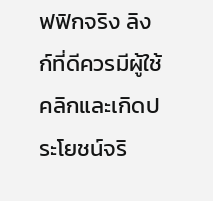ฟฟิกจริง ลิงก์ที่ดีควรมีผู้ใช้คลิกและเกิดประโยชน์จริ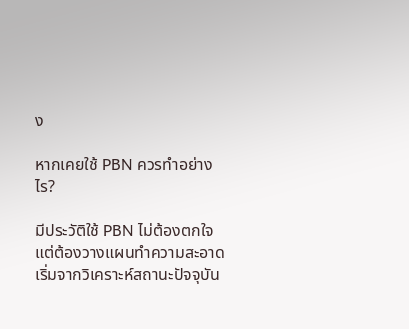ง

หากเคยใช้ PBN ควรทำอย่างไร?

มีประวัติใช้ PBN ไม่ต้องตกใจ แต่ต้องวางแผนทำความสะอาด เริ่มจากวิเคราะห์สถานะปัจจุบัน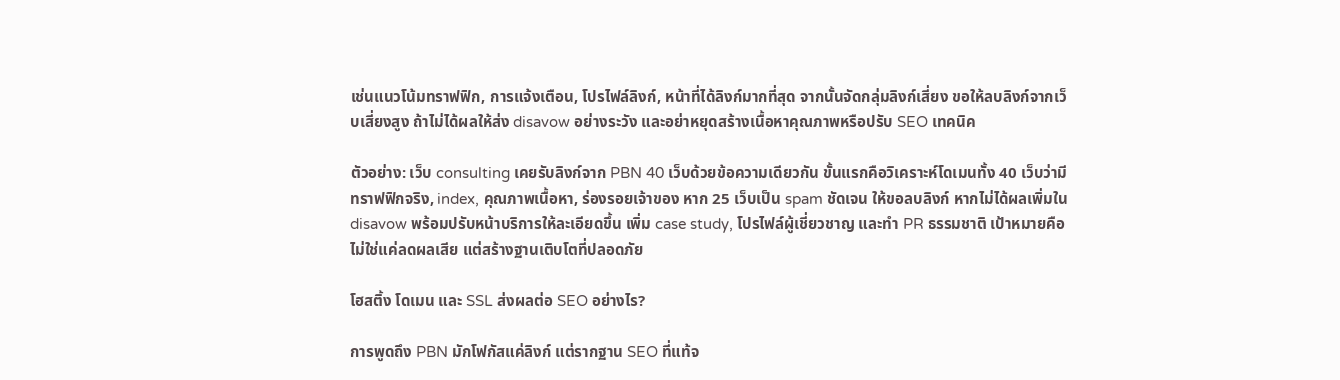เช่นแนวโน้มทราฟฟิก, การแจ้งเตือน, โปรไฟล์ลิงก์, หน้าที่ได้ลิงก์มากที่สุด จากนั้นจัดกลุ่มลิงก์เสี่ยง ขอให้ลบลิงก์จากเว็บเสี่ยงสูง ถ้าไม่ได้ผลให้ส่ง disavow อย่างระวัง และอย่าหยุดสร้างเนื้อหาคุณภาพหรือปรับ SEO เทคนิค

ตัวอย่าง: เว็บ consulting เคยรับลิงก์จาก PBN 40 เว็บด้วยข้อความเดียวกัน ขั้นแรกคือวิเคราะห์โดเมนทั้ง 40 เว็บว่ามีทราฟฟิกจริง, index, คุณภาพเนื้อหา, ร่องรอยเจ้าของ หาก 25 เว็บเป็น spam ชัดเจน ให้ขอลบลิงก์ หากไม่ได้ผลเพิ่มใน disavow พร้อมปรับหน้าบริการให้ละเอียดขึ้น เพิ่ม case study, โปรไฟล์ผู้เชี่ยวชาญ และทำ PR ธรรมชาติ เป้าหมายคือไม่ใช่แค่ลดผลเสีย แต่สร้างฐานเติบโตที่ปลอดภัย

โฮสติ้ง โดเมน และ SSL ส่งผลต่อ SEO อย่างไร?

การพูดถึง PBN มักโฟกัสแค่ลิงก์ แต่รากฐาน SEO ที่แท้จ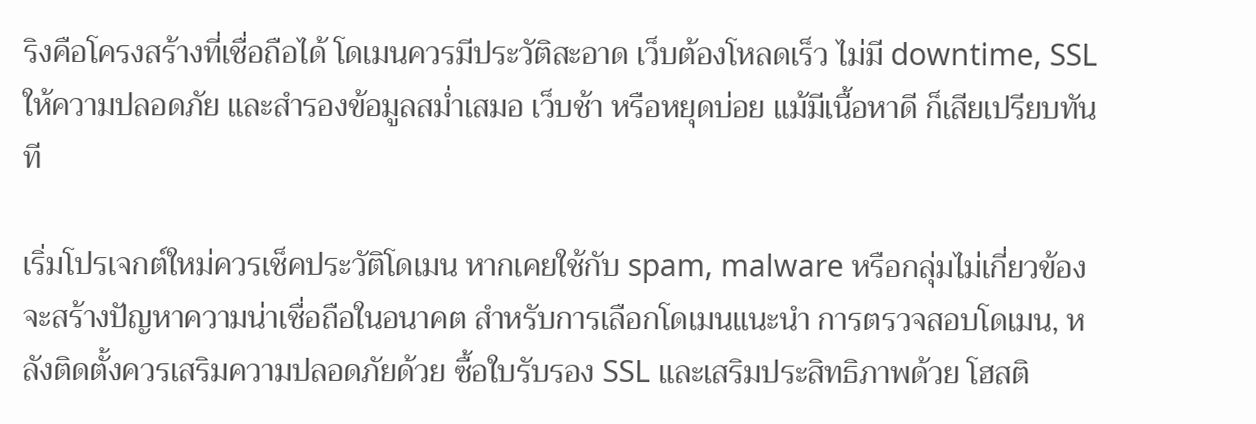ริงคือโครงสร้างที่เชื่อถือได้ โดเมนควรมีประวัติสะอาด เว็บต้องโหลดเร็ว ไม่มี downtime, SSL ให้ความปลอดภัย และสำรองข้อมูลสม่ำเสมอ เว็บช้า หรือหยุดบ่อย แม้มีเนื้อหาดี ก็เสียเปรียบทันที

เริ่มโปรเจกต์ใหม่ควรเช็คประวัติโดเมน หากเคยใช้กับ spam, malware หรือกลุ่มไม่เกี่ยวข้อง จะสร้างปัญหาความน่าเชื่อถือในอนาคต สำหรับการเลือกโดเมนแนะนำ การตรวจสอบโดเมน, หลังติดตั้งควรเสริมความปลอดภัยด้วย ซื้อใบรับรอง SSL และเสริมประสิทธิภาพด้วย โฮสติ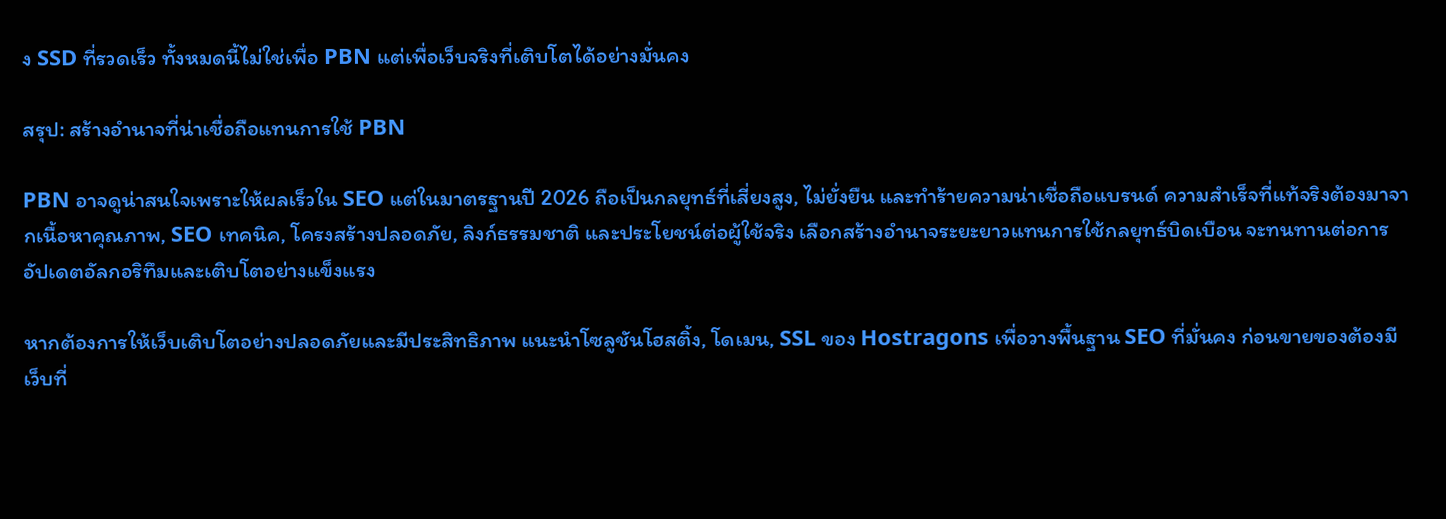ง SSD ที่รวดเร็ว ทั้งหมดนี้ไม่ใช่เพื่อ PBN แต่เพื่อเว็บจริงที่เติบโตได้อย่างมั่นคง

สรุป: สร้างอำนาจที่น่าเชื่อถือแทนการใช้ PBN

PBN อาจดูน่าสนใจเพราะให้ผลเร็วใน SEO แต่ในมาตรฐานปี 2026 ถือเป็นกลยุทธ์ที่เสี่ยงสูง, ไม่ยั่งยืน และทำร้ายความน่าเชื่อถือแบรนด์ ความสำเร็จที่แท้จริงต้องมาจากเนื้อหาคุณภาพ, SEO เทคนิค, โครงสร้างปลอดภัย, ลิงก์ธรรมชาติ และประโยชน์ต่อผู้ใช้จริง เลือกสร้างอำนาจระยะยาวแทนการใช้กลยุทธ์บิดเบือน จะทนทานต่อการอัปเดตอัลกอริทึมและเติบโตอย่างแข็งแรง

หากต้องการให้เว็บเติบโตอย่างปลอดภัยและมีประสิทธิภาพ แนะนำโซลูชันโฮสติ้ง, โดเมน, SSL ของ Hostragons เพื่อวางพื้นฐาน SEO ที่มั่นคง ก่อนขายของต้องมีเว็บที่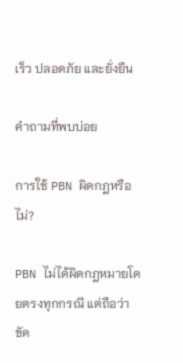เร็ว ปลอดภัย และยั่งยืน

คำถามที่พบบ่อย

การใช้ PBN ผิดกฎหรือไม่?

PBN ไม่ได้ผิดกฎหมายโดยตรงทุกกรณี แต่ถือว่าขัด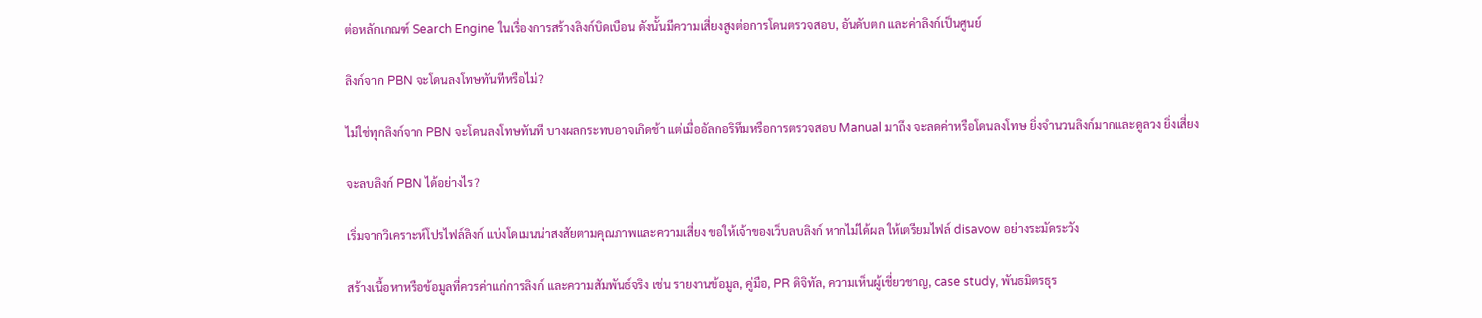ต่อหลักเกณฑ์ Search Engine ในเรื่องการสร้างลิงก์บิดเบือน ดังนั้นมีความเสี่ยงสูงต่อการโดนตรวจสอบ, อันดับตก และค่าลิงก์เป็นศูนย์

ลิงก์จาก PBN จะโดนลงโทษทันทีหรือไม่?

ไม่ใช่ทุกลิงก์จาก PBN จะโดนลงโทษทันที บางผลกระทบอาจเกิดช้า แต่เมื่ออัลกอริทึมหรือการตรวจสอบ Manual มาถึง จะลดค่าหรือโดนลงโทษ ยิ่งจำนวนลิงก์มากและดูลวง ยิ่งเสี่ยง

จะลบลิงก์ PBN ได้อย่างไร?

เริ่มจากวิเคราะห์โปรไฟล์ลิงก์ แบ่งโดเมนน่าสงสัยตามคุณภาพและความเสี่ยง ขอให้เจ้าของเว็บลบลิงก์ หากไม่ได้ผล ให้เตรียมไฟล์ disavow อย่างระมัดระวัง

สร้างเนื้อหาหรือข้อมูลที่ควรค่าแก่การลิงก์ และความสัมพันธ์จริง เช่น รายงานข้อมูล, คู่มือ, PR ดิจิทัล, ความเห็นผู้เชี่ยวชาญ, case study, พันธมิตรธุร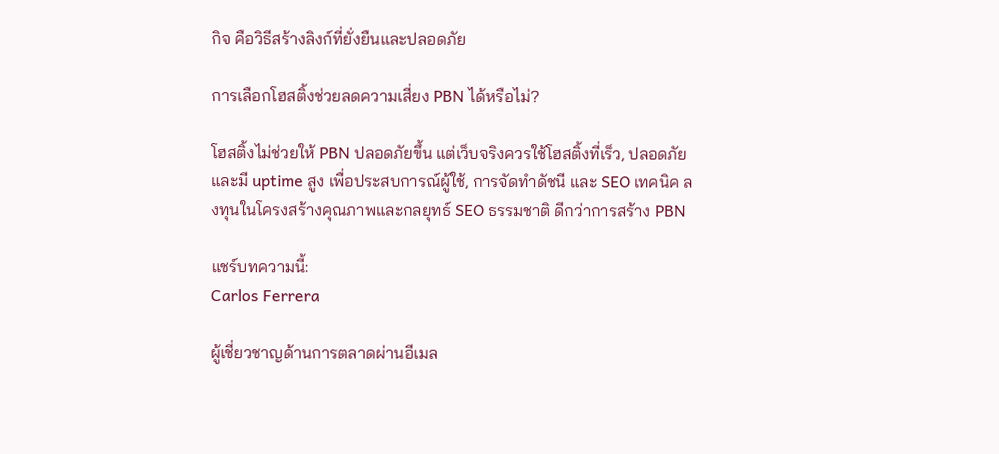กิจ คือวิธีสร้างลิงก์ที่ยั่งยืนและปลอดภัย

การเลือกโฮสติ้งช่วยลดความเสี่ยง PBN ได้หรือไม่?

โฮสติ้งไม่ช่วยให้ PBN ปลอดภัยขึ้น แต่เว็บจริงควรใช้โฮสติ้งที่เร็ว, ปลอดภัย และมี uptime สูง เพื่อประสบการณ์ผู้ใช้, การจัดทำดัชนี และ SEO เทคนิค ลงทุนในโครงสร้างคุณภาพและกลยุทธ์ SEO ธรรมชาติ ดีกว่าการสร้าง PBN

แชร์บทความนี้:
Carlos Ferrera

ผู้เชี่ยวชาญด้านการตลาดผ่านอีเมล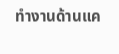ทำงานด้านแค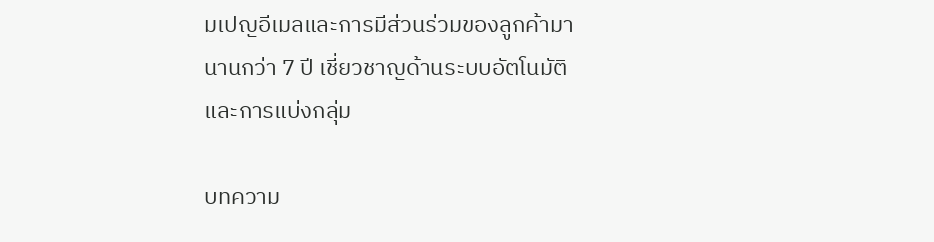มเปญอีเมลและการมีส่วนร่วมของลูกค้ามานานกว่า 7 ปี เชี่ยวชาญด้านระบบอัตโนมัติและการแบ่งกลุ่ม

บทความ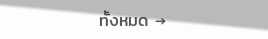ทั้งหมด →